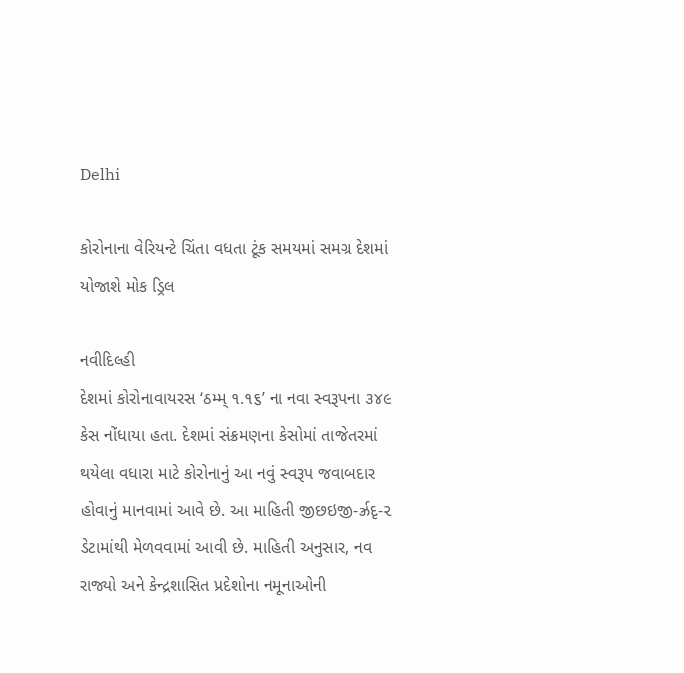Delhi

કોરોનાના વેરિયન્ટે ચિંતા વધતા ટૂંક સમયમાં સમગ્ર દેશમાં યોજાશે મોક ડ્રિલ

નવીદિલ્હી
દેશમાં કોરોનાવાયરસ ‘ઠમ્મ્ ૧.૧૬’ ના નવા સ્વરૂપના ૩૪૯ કેસ નોંધાયા હતા. દેશમાં સંક્રમણના કેસોમાં તાજેતરમાં થયેલા વધારા માટે કોરોનાનું આ નવું સ્વરૂપ જવાબદાર હોવાનું માનવામાં આવે છે. આ માહિતી જીછઇજી-ર્ઝ્રદૃ-૨ ડેટામાંથી મેળવવામાં આવી છે. માહિતી અનુસાર, નવ રાજ્યો અને કેન્દ્રશાસિત પ્રદેશોના નમૂનાઓની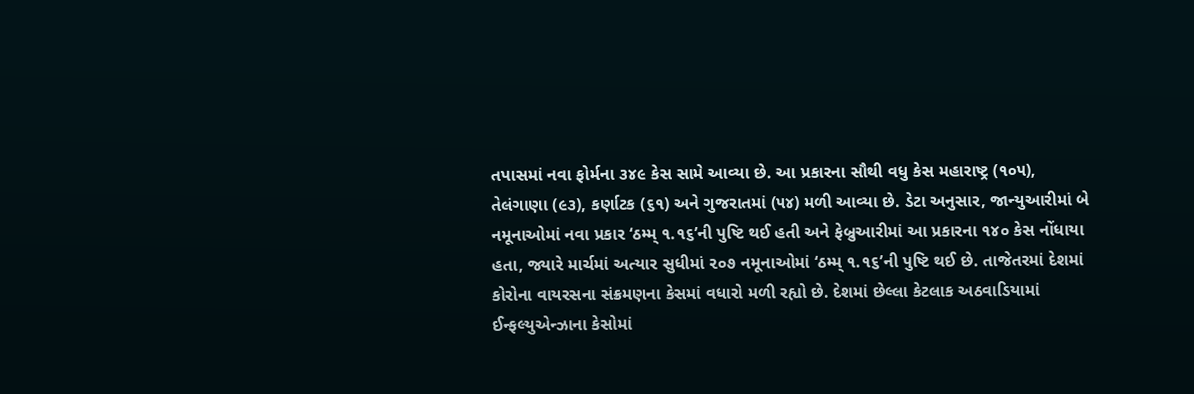તપાસમાં નવા ફોર્મના ૩૪૯ કેસ સામે આવ્યા છે. આ પ્રકારના સૌથી વધુ કેસ મહારાષ્ટ્ર (૧૦૫), તેલંગાણા (૯૩), કર્ણાટક (૬૧) અને ગુજરાતમાં (૫૪) મળી આવ્યા છે. ડેટા અનુસાર, જાન્યુઆરીમાં બે નમૂનાઓમાં નવા પ્રકાર ‘ઠમ્મ્ ૧.૧૬’ની પુષ્ટિ થઈ હતી અને ફેબ્રુઆરીમાં આ પ્રકારના ૧૪૦ કેસ નોંધાયા હતા, જ્યારે માર્ચમાં અત્યાર સુધીમાં ૨૦૭ નમૂનાઓમાં ‘ઠમ્મ્ ૧.૧૬’ની પુષ્ટિ થઈ છે. તાજેતરમાં દેશમાં કોરોના વાયરસના સંક્રમણના કેસમાં વધારો મળી રહ્યો છે. દેશમાં છેલ્લા કેટલાક અઠવાડિયામાં ઈન્ફલ્યુએન્ઝાના કેસોમાં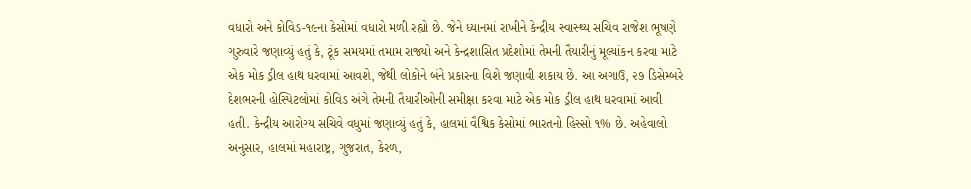વધારો અને કોવિડ-૧૯ના કેસોમાં વધારો મળી રહ્યો છે. જેને ધ્યાનમાં રાખીને કેન્દ્રીય સ્વાસ્થ્ય સચિવ રાજેશ ભૂષણે ગુરુવારે જણાવ્યું હતું કે, ટૂંક સમયમાં તમામ રાજ્યો અને કેન્દ્રશાસિત પ્રદેશોમાં તેમની તૈયારીનું મૂલ્યાંકન કરવા માટે એક મોક ડ્રીલ હાથ ધરવામાં આવશે, જેથી લોકોને બંને પ્રકારના વિશે જણાવી શકાય છે. આ અગાઉ, ૨૭ ડિસેમ્બરે દેશભરની હોસ્પિટલોમાં કોવિડ અંગે તેમની તૈયારીઓની સમીક્ષા કરવા માટે એક મોક ડ્રીલ હાથ ધરવામાં આવી હતી. કેન્દ્રીય આરોગ્ય સચિવે વધુમાં જણાવ્યું હતું કે, હાલમાં વૈશ્વિક કેસોમાં ભારતનો હિસ્સો ૧% છે. અહેવાલો અનુસાર, હાલમાં મહારાષ્ટ્ર, ગુજરાત, કેરળ,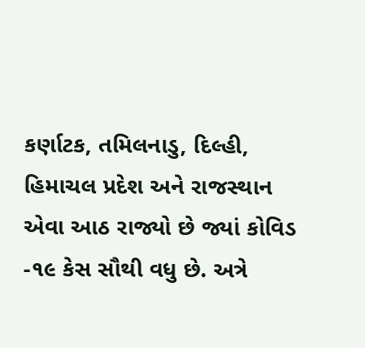કર્ણાટક, તમિલનાડુ, દિલ્હી, હિમાચલ પ્રદેશ અને રાજસ્થાન એવા આઠ રાજ્યો છે જ્યાં કોવિડ -૧૯ કેસ સૌથી વધુ છે. અત્રે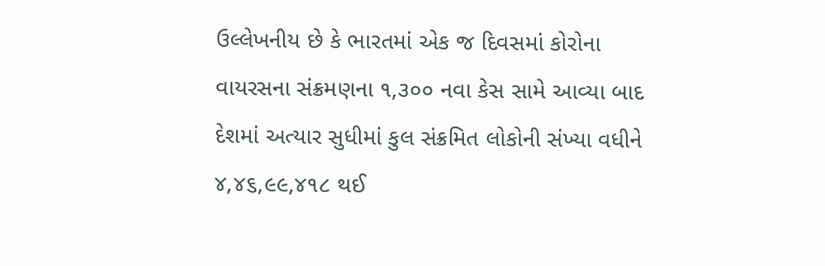ઉલ્લેખનીય છે કે ભારતમાં એક જ દિવસમાં કોરોના વાયરસના સંક્રમણના ૧,૩૦૦ નવા કેસ સામે આવ્યા બાદ દેશમાં અત્યાર સુધીમાં કુલ સંક્રમિત લોકોની સંખ્યા વધીને ૪,૪૬,૯૯,૪૧૮ થઈ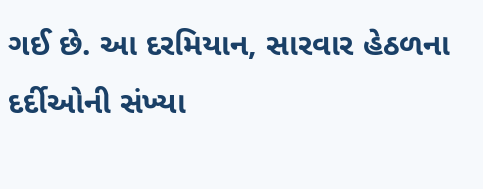ગઈ છે. આ દરમિયાન, સારવાર હેઠળના દર્દીઓની સંખ્યા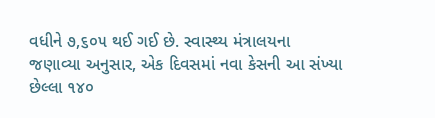વધીને ૭,૬૦૫ થઈ ગઈ છે. સ્વાસ્થ્ય મંત્રાલયના જણાવ્યા અનુસાર, એક દિવસમાં નવા કેસની આ સંખ્યા છેલ્લા ૧૪૦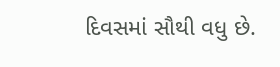દિવસમાં સૌથી વધુ છે.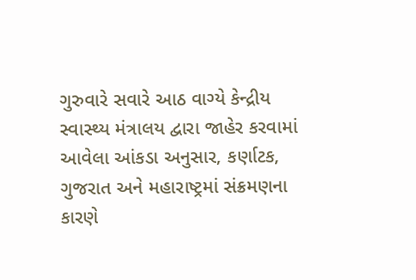ગુરુવારે સવારે આઠ વાગ્યે કેન્દ્રીય સ્વાસ્થ્ય મંત્રાલય દ્વારા જાહેર કરવામાં આવેલા આંકડા અનુસાર, કર્ણાટક, ગુજરાત અને મહારાષ્ટ્રમાં સંક્રમણના કારણે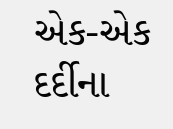એક-એક દર્દીના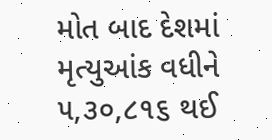મોત બાદ દેશમાં મૃત્યુઆંક વધીને ૫,૩૦,૮૧૬ થઈ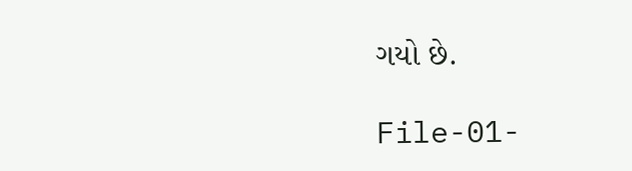ગયો છે.

File-01-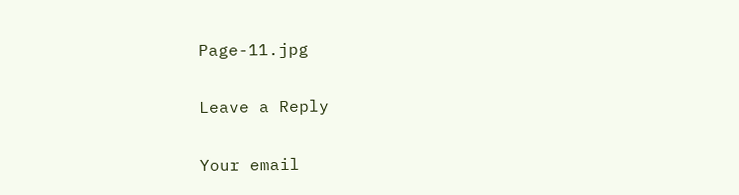Page-11.jpg

Leave a Reply

Your email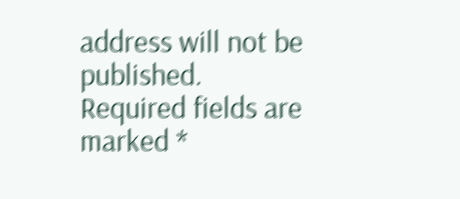address will not be published. Required fields are marked *